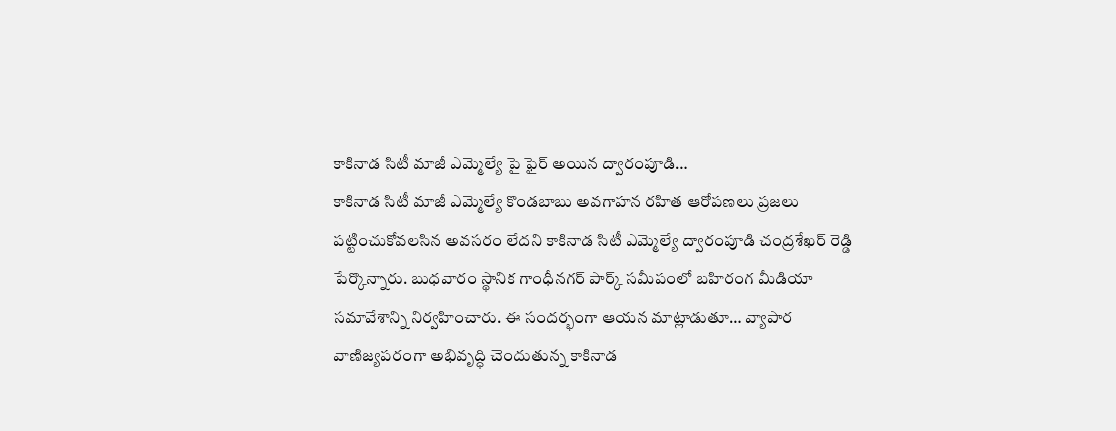కాకినాడ సిటీ మాజీ ఎమ్మెల్యే పై ఫైర్ అయిన ద్వారంపూడి…
కాకినాడ సిటీ మాజీ ఎమ్మెల్యే కొండబాబు అవగాహన రహిత ఆరోపణలు ప్రజలు పట్టించుకోవలసిన అవసరం లేదని కాకినాడ సిటీ ఎమ్మెల్యే ద్వారంపూడి చంద్రశేఖర్ రెడ్డి పేర్కొన్నారు. బుధవారం స్థానిక గాంధీనగర్ పార్క్ సమీపంలో బహిరంగ మీడియా సమావేశాన్ని నిర్వహించారు. ఈ సందర్భంగా ఆయన మాట్లాడుతూ… వ్యాపార వాణిజ్యపరంగా అభివృద్ధి చెందుతున్న కాకినాడ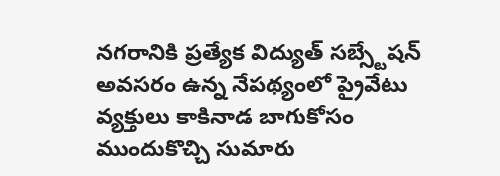నగరానికి ప్రత్యేక విద్యుత్ సబ్స్టేషన్ అవసరం ఉన్న నేపథ్యంలో ప్రైవేటు వ్యక్తులు కాకినాడ బాగుకోసం ముందుకొచ్చి సుమారు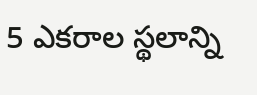5 ఎకరాల స్థలాన్ని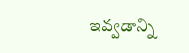ఇవ్వడాన్ని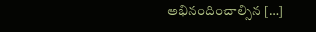అభినందించాల్సిన […]